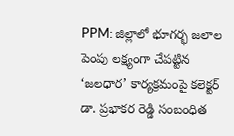PPM: జిల్లాలో భూగర్భ జలాల పెంపు లక్ష్యంగా చేపట్టిన ‘జలధార’ కార్యక్రమంపై కలెక్టర్ డా. ప్రభాకర రెడ్డి సంబంధిత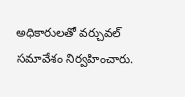అధికారులతో వర్చువల్ సమావేశం నిర్వహించారు.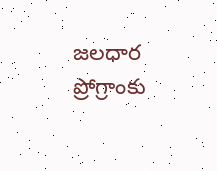జలధార ప్రోగ్రాంకు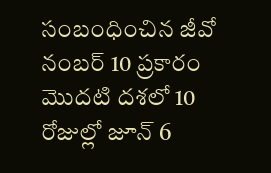సంబంధించిన జీవో నంబర్ 10 ప్రకారం మొదటి దశలో 10 రోజుల్లో జూన్ 6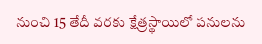నుంచి 15 తేదీ వరకు క్షేత్రస్థాయిలో పనులను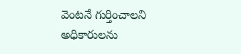వెంటనే గుర్తించాలని అధికారులను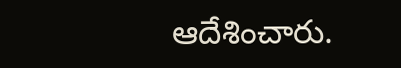ఆదేశించారు.